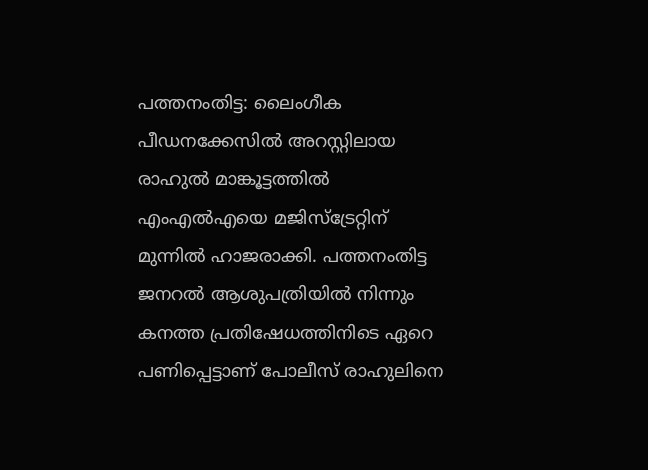പത്തനംതിട്ട: ലൈംഗീക പീഡനക്കേസിൽ അറസ്റ്റിലായ രാഹുൽ മാങ്കൂട്ടത്തിൽ എംഎൽഎയെ മജിസ്ട്രേറ്റിന് മുന്നിൽ ഹാജരാക്കി. പത്തനംതിട്ട ജനറൽ ആശുപത്രിയിൽ നിന്നും കനത്ത പ്രതിഷേധത്തിനിടെ ഏറെ പണിപ്പെട്ടാണ് പോലീസ് രാഹുലിനെ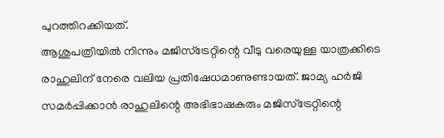പുറത്തിറക്കിയത്.
ആശുപത്രിയിൽ നിന്നും മജിസ്ട്രേറ്റിന്റെ വീടു വരെയുള്ള യാത്രക്കിടെ രാഹുലിന് നേരെ വലിയ പ്രതിഷേധമാണുണ്ടായത്. ജാമ്യ ഹർജി സമർപ്പിക്കാൻ രാഹുലിന്റെ അഭിഭാഷകരും മജിസ്ട്രേറ്റിന്റെ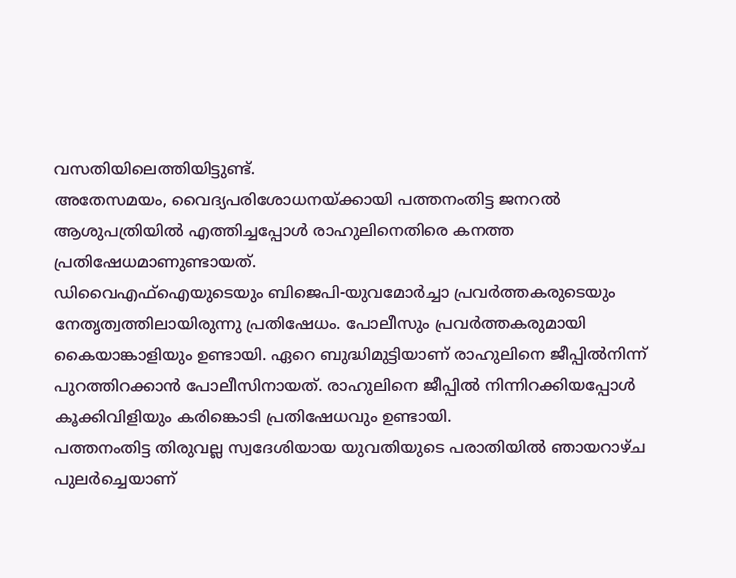വസതിയിലെത്തിയിട്ടുണ്ട്.
അതേസമയം, വൈദ്യപരിശോധനയ്ക്കായി പത്തനംതിട്ട ജനറൽ ആശുപത്രിയിൽ എത്തിച്ചപ്പോൾ രാഹുലിനെതിരെ കനത്ത പ്രതിഷേധമാണുണ്ടായത്.
ഡിവൈഎഫ്ഐയുടെയും ബിജെപി-യുവമോർച്ചാ പ്രവർത്തകരുടെയും നേതൃത്വത്തിലായിരുന്നു പ്രതിഷേധം. പോലീസും പ്രവർത്തകരുമായി കൈയാങ്കാളിയും ഉണ്ടായി. ഏറെ ബുദ്ധിമുട്ടിയാണ് രാഹുലിനെ ജീപ്പിൽനിന്ന് പുറത്തിറക്കാൻ പോലീസിനായത്. രാഹുലിനെ ജീപ്പിൽ നിന്നിറക്കിയപ്പോൾ കൂക്കിവിളിയും കരിങ്കൊടി പ്രതിഷേധവും ഉണ്ടായി.
പത്തനംതിട്ട തിരുവല്ല സ്വദേശിയായ യുവതിയുടെ പരാതിയിൽ ഞായറാഴ്ച പുലർച്ചെയാണ്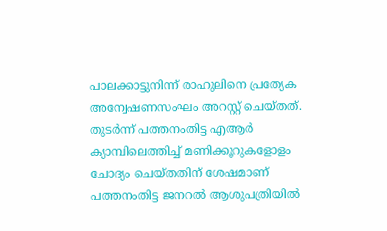പാലക്കാട്ടുനിന്ന് രാഹുലിനെ പ്രത്യേക അന്വേഷണസംഘം അറസ്റ്റ് ചെയ്തത്. തുടർന്ന് പത്തനംതിട്ട എആർ ക്യാമ്പിലെത്തിച്ച് മണിക്കൂറുകളോളം ചോദ്യം ചെയ്തതിന് ശേഷമാണ് പത്തനംതിട്ട ജനറൽ ആശുപത്രിയിൽ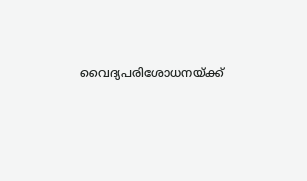വൈദ്യപരിശോധനയ്ക്ക്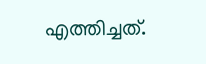എത്തിച്ചത്.